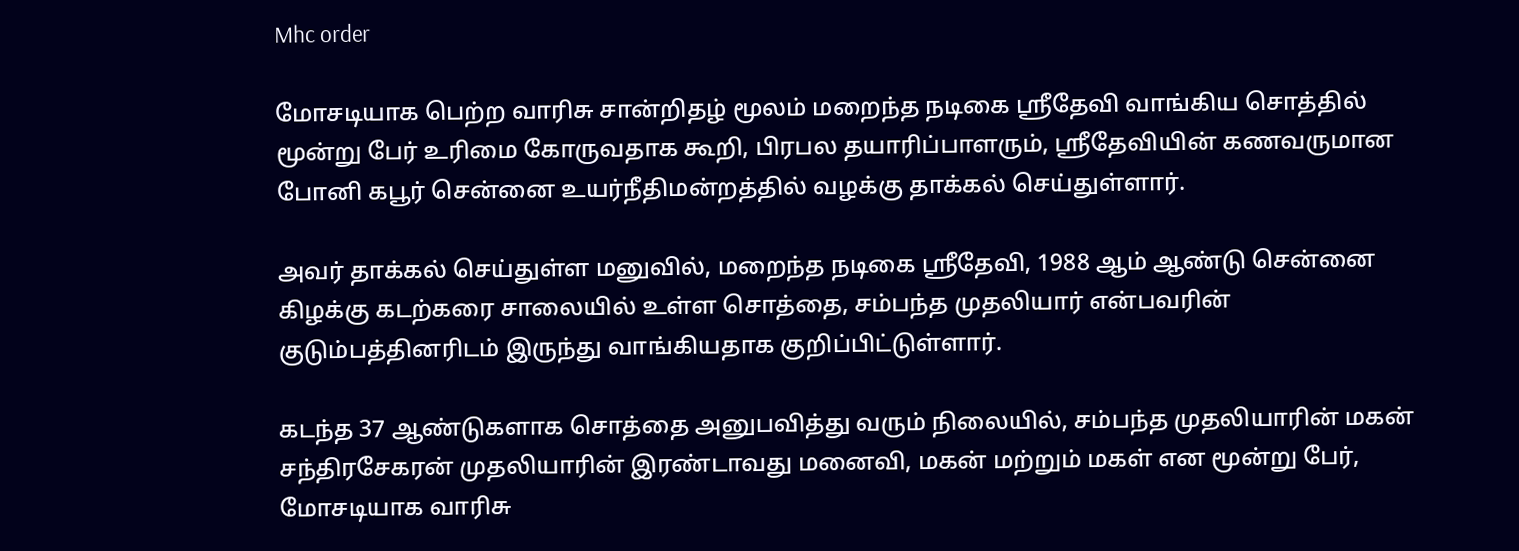Mhc order

மோசடியாக பெற்ற வாரிசு சான்றிதழ் மூலம் மறைந்த நடிகை ஸ்ரீதேவி வாங்கிய சொத்தில் மூன்று பேர் உரிமை கோருவதாக கூறி, பிரபல தயாரிப்பாளரும், ஸ்ரீதேவியின் கணவருமான போனி கபூர் சென்னை உயர்நீதிமன்றத்தில் வழக்கு தாக்கல் செய்துள்ளார்.

அவர் தாக்கல் செய்துள்ள மனுவில், மறைந்த நடிகை ஸ்ரீதேவி, 1988 ஆம் ஆண்டு சென்னை கிழக்கு கடற்கரை சாலையில் உள்ள சொத்தை, சம்பந்த முதலியார் என்பவரின் குடும்பத்தினரிடம் இருந்து வாங்கியதாக குறிப்பிட்டுள்ளார்.

கடந்த 37 ஆண்டுகளாக சொத்தை அனுபவித்து வரும் நிலையில், சம்பந்த முதலியாரின் மகன் சந்திரசேகரன் முதலியாரின் இரண்டாவது மனைவி, மகன் மற்றும் மகள் என மூன்று பேர், மோசடியாக வாரிசு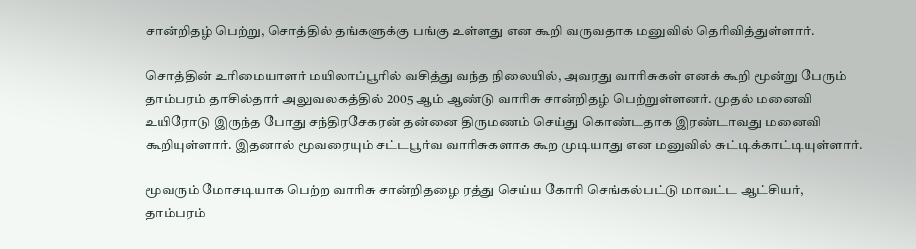சான்றிதழ் பெற்று, சொத்தில் தங்களுக்கு பங்கு உள்ளது என கூறி வருவதாக மனுவில் தெரிவித்துள்ளார்.

சொத்தின் உரிமையாளர் மயிலாப்பூரில் வசித்து வந்த நிலையில், அவரது வாரிசுகள் எனக் கூறி மூன்று பேரும் தாம்பரம் தாசில்தார் அலுவலகத்தில் 2005 ஆம் ஆண்டு வாரிசு சான்றிதழ் பெற்றுள்ளனர். முதல் மனைவி உயிரோடு இருந்த போது சந்திரசேகரன் தன்னை திருமணம் செய்து கொண்டதாக இரண்டாவது மனைவி கூறியுள்ளார். இதனால் மூவரையும் சட்டபூர்வ வாரிசுகளாக கூற முடியாது என மனுவில் சுட்டிக்காட்டியுள்ளார்.

மூவரும் மோசடியாக பெற்ற வாரிசு சான்றிதழை ரத்து செய்ய கோரி செங்கல்பட்டு மாவட்ட ஆட்சியர், தாம்பரம்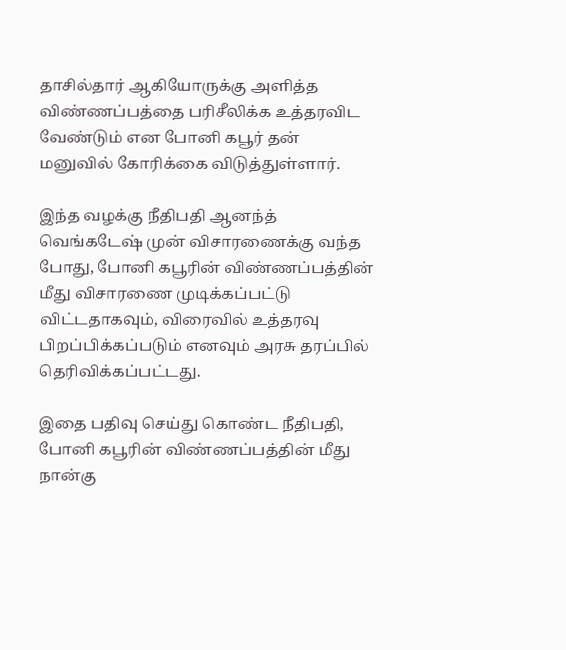தாசில்தார் ஆகியோருக்கு அளித்த விண்ணப்பத்தை பரிசீலிக்க உத்தரவிட வேண்டும் என போனி கபூர் தன் மனுவில் கோரிக்கை விடுத்துள்ளார்.

இந்த வழக்கு நீதிபதி ஆனந்த் வெங்கடேஷ் முன் விசாரணைக்கு வந்த போது, போனி கபூரின் விண்ணப்பத்தின் மீது விசாரணை முடிக்கப்பட்டு விட்டதாகவும், விரைவில் உத்தரவு பிறப்பிக்கப்படும் எனவும் அரசு தரப்பில் தெரிவிக்கப்பட்டது.

இதை பதிவு செய்து கொண்ட நீதிபதி, போனி கபூரின் விண்ணப்பத்தின் மீது நான்கு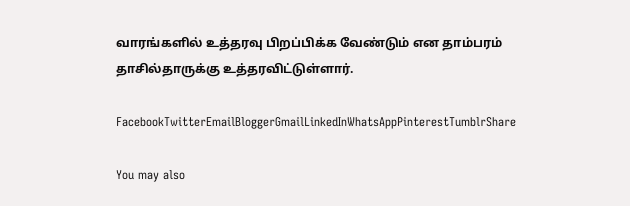வாரங்களில் உத்தரவு பிறப்பிக்க வேண்டும் என தாம்பரம் தாசில்தாருக்கு உத்தரவிட்டுள்ளார்.

FacebookTwitterEmailBloggerGmailLinkedInWhatsAppPinterestTumblrShare

You may also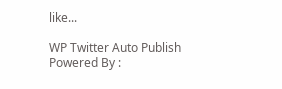like...

WP Twitter Auto Publish Powered By :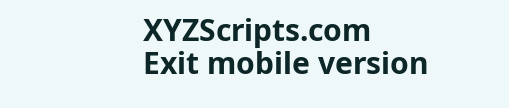XYZScripts.com
Exit mobile version